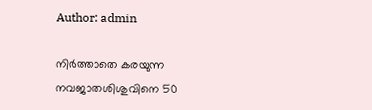Author: admin

നിര്‍ത്താതെ കരയുന്ന നവജാതശിശുവിനെ 50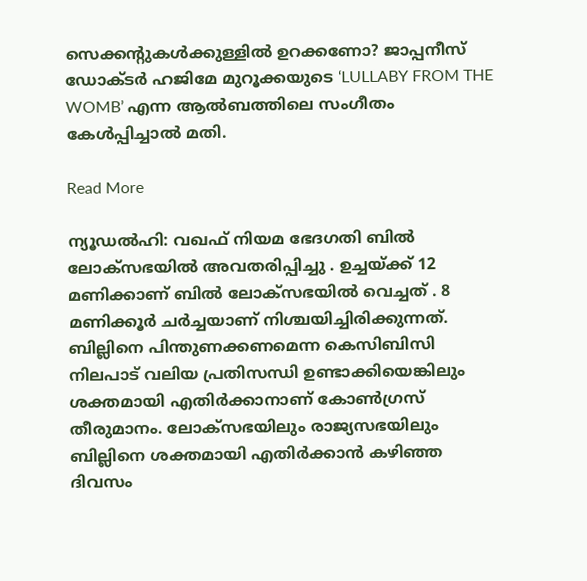സെക്കന്റുകള്‍ക്കുള്ളില്‍ ഉറക്കണോ? ജാപ്പനീസ് ഡോക്ടര്‍ ഹജിമേ മുറൂക്കയുടെ ‘LULLABY FROM THE WOMB’ എന്ന ആല്‍ബത്തിലെ സംഗീതം കേള്‍പ്പിച്ചാല്‍ മതി.

Read More

ന്യൂഡൽഹി: വഖഫ് നിയമ ഭേദഗതി ബിൽ ലോക്സഭയിൽ അവതരിപ്പിച്ചു . ഉച്ചയ്ക്ക് 12 മണിക്കാണ് ബിൽ ലോക്സഭയിൽ വെച്ചത് . 8 മണിക്കൂർ ചർച്ചയാണ് നിശ്ചയിച്ചിരിക്കുന്നത്. ബില്ലിനെ പിന്തുണക്കണമെന്ന കെസിബിസി നിലപാട് വലിയ പ്രതിസന്ധി ഉണ്ടാക്കിയെങ്കിലും ശക്തമായി എതിർക്കാനാണ് കോൺഗ്രസ് തീരുമാനം. ലോക്സഭയിലും രാജ്യസഭയിലും ബില്ലിനെ ശക്തമായി എതിർക്കാൻ കഴിഞ്ഞ ദിവസം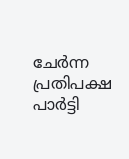ചേർന്ന പ്രതിപക്ഷ പാർട്ടി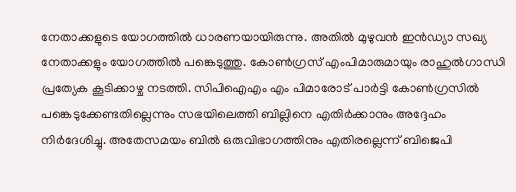നേതാക്കളുടെ യോഗത്തിൽ ധാരണയായിരുന്നു. അതിൽ മുഴുവൻ ഇൻഡ്യാ സഖ്യ നേതാക്കളും യോഗത്തിൽ പങ്കെടുത്തു. കോൺഗ്രസ് എംപിമാരുമായും രാഹുൽഗാന്ധി പ്രത്യേക കൂടിക്കാഴ്ച നടത്തി. സിപിഐഎം എം പിമാരോട് പാർട്ടി കോൺഗ്രസിൽ പങ്കെടുക്കേണ്ടതില്ലെന്നും സഭയിലെത്തി ബില്ലിനെ എതിർക്കാനും അദ്ദേഹം നിർദേശിച്ചു. അതേസമയം ബിൽ ഒരുവിഭാഗത്തിനും എതിരല്ലെന്ന് ബിജെപി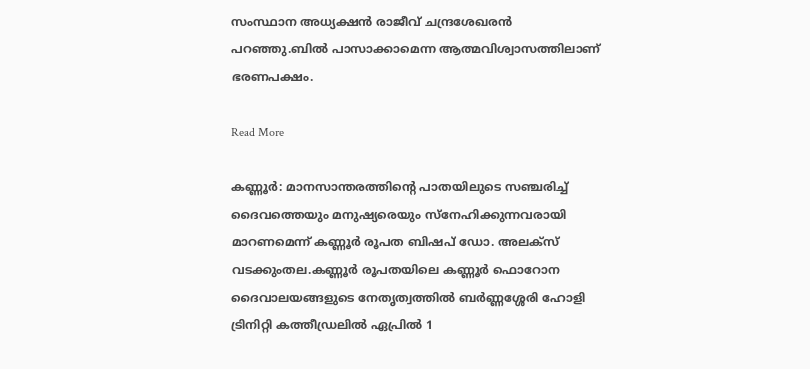സംസ്ഥാന അധ്യക്ഷൻ രാജീവ് ചന്ദ്രശേഖരൻ പറഞ്ഞു.ബിൽ പാസാക്കാമെന്ന ആത്മവിശ്വാസത്തിലാണ് ഭരണപക്ഷം.

Read More

കണ്ണൂർ: മാനസാന്തരത്തിന്റെ പാതയിലുടെ സഞ്ചരിച്ച് ദൈവത്തെയും മനുഷ്യരെയും സ്നേഹിക്കുന്നവരായി മാറണമെന്ന് കണ്ണൂർ രൂപത ബിഷപ് ഡോ. അലക്സ് വടക്കുംതല.കണ്ണൂർ രൂപതയിലെ കണ്ണൂർ ഫൊറോന ദൈവാലയങ്ങളുടെ നേതൃത്വത്തിൽ ബർണ്ണശ്ശേരി ഹോളി ട്രിനിറ്റി കത്തീഡ്രലിൽ ഏപ്രിൽ 1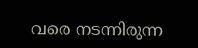വരെ നടന്നിരുന്ന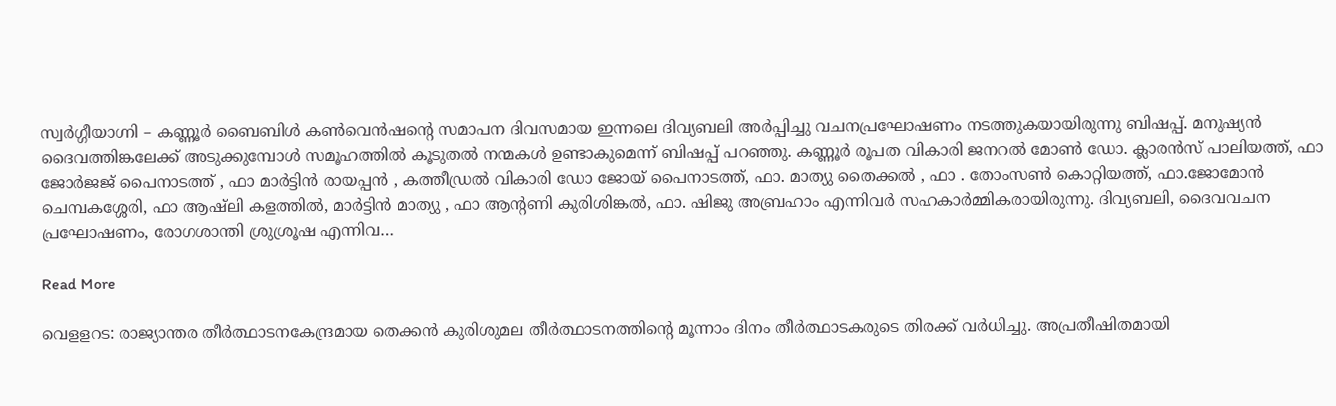സ്വർഗ്ഗീയാഗ്നി – കണ്ണൂർ ബൈബിൾ കൺവെൻഷൻ്റെ സമാപന ദിവസമായ ഇന്നലെ ദിവ്യബലി അർപ്പിച്ചു വചനപ്രഘോഷണം നടത്തുകയായിരുന്നു ബിഷപ്പ്. മനുഷ്യൻ ദൈവത്തിങ്കലേക്ക് അടുക്കുമ്പോൾ സമൂഹത്തിൽ കൂടുതൽ നന്മകൾ ഉണ്ടാകുമെന്ന് ബിഷപ്പ് പറഞ്ഞു. കണ്ണൂർ രൂപത വികാരി ജനറൽ മോൺ ഡോ. ക്ലാരൻസ് പാലിയത്ത്, ഫാ ജോർജജ് പൈനാടത്ത് , ഫാ മാർട്ടിൻ രായപ്പൻ , കത്തീഡ്രൽ വികാരി ഡോ ജോയ് പൈനാടത്ത്, ഫാ. മാത്യു തൈക്കൽ , ഫാ . തോംസൺ കൊറ്റിയത്ത്, ഫാ.ജോമോൻ ചെമ്പകശ്ശേരി, ഫാ ആഷ്ലി കളത്തിൽ, മാർട്ടിൻ മാത്യു , ഫാ ആൻ്റണി കുരിശിങ്കൽ, ഫാ. ഷിജു അബ്രഹാം എന്നിവർ സഹകാർമ്മികരായിരുന്നു. ദിവ്യബലി, ദൈവവചന പ്രഘോഷണം, രോഗശാന്തി ശ്രുശ്രൂഷ എന്നിവ…

Read More

വെളളറട: രാജ്യാന്തര തീർത്ഥാടനകേന്ദ്രമായ തെക്കൻ കുരിശുമല തീർത്ഥാടനത്തിന്റെ മൂന്നാം ദിനം തീർത്ഥാടകരുടെ തിരക്ക് വർധിച്ചു. അപ്രതീഷിതമായി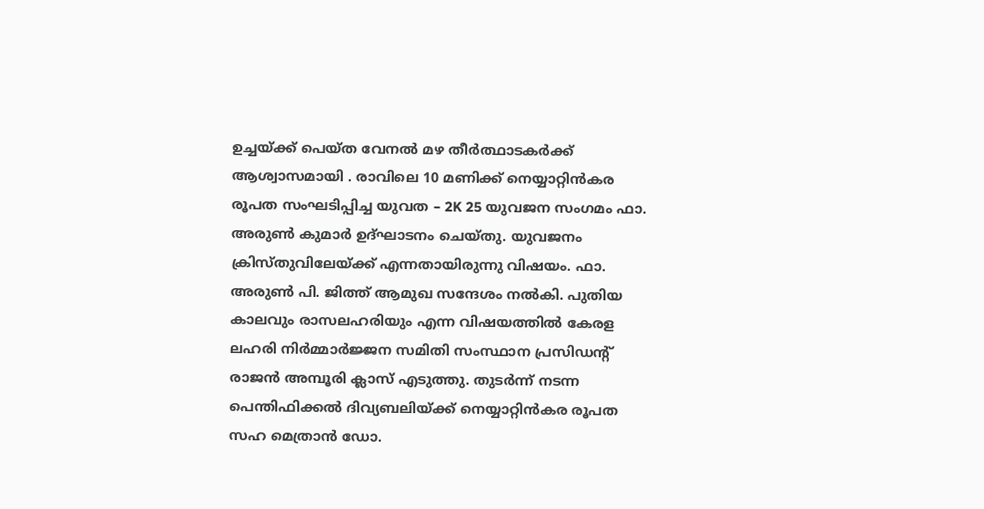ഉച്ചയ്ക്ക് പെയ്ത വേനൽ മഴ തീർത്ഥാടകർക്ക് ആശ്വാസമായി . രാവിലെ 10 മണിക്ക് നെയ്യാറ്റിൻകര രൂപത സംഘടിപ്പിച്ച യുവത – 2K 25 യുവജന സംഗമം ഫാ. അരുൺ കുമാർ ഉദ്ഘാടനം ചെയ്തു. യുവജനം ക്രിസ്തുവിലേയ്ക്ക് എന്നതായിരുന്നു വിഷയം. ഫാ. അരുൺ പി. ജിത്ത് ആമുഖ സന്ദേശം നൽകി. പുതിയ കാലവും രാസലഹരിയും എന്ന വിഷയത്തിൽ കേരള ലഹരി നിർമ്മാർജ്ജന സമിതി സംസ്ഥാന പ്രസിഡന്റ് രാജൻ അമ്പൂരി ക്ലാസ് എടുത്തു. തുടർന്ന് നടന്ന പെന്തിഫിക്കൽ ദിവ്യബലിയ്ക്ക് നെയ്യാറ്റിൻകര രൂപത സഹ മെത്രാൻ ഡോ.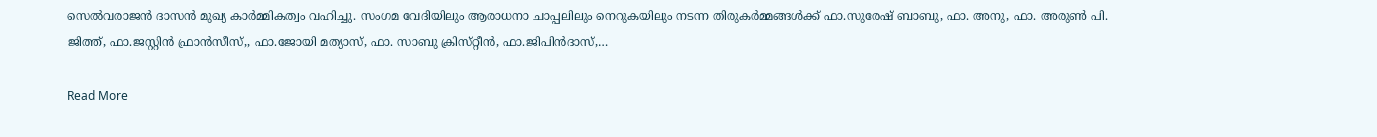സെൽവരാജൻ ദാസൻ മുഖ്യ കാർമ്മികത്വം വഹിച്ചു. സംഗമ വേദിയിലും ആരാധനാ ചാപ്പലിലും നെറുകയിലും നടന്ന തിരുകർമ്മങ്ങൾക്ക് ഫാ.സുരേഷ് ബാബു, ഫാ. അനു, ഫാ. അരുൺ പി. ജിത്ത്, ഫാ.ജസ്റ്റിൻ ഫ്രാൻസീസ്,, ഫാ.ജോയി മത്യാസ്, ഫാ. സാബു ക്രിസ്‌റ്റീൻ, ഫാ.ജിപിൻദാസ്,…

Read More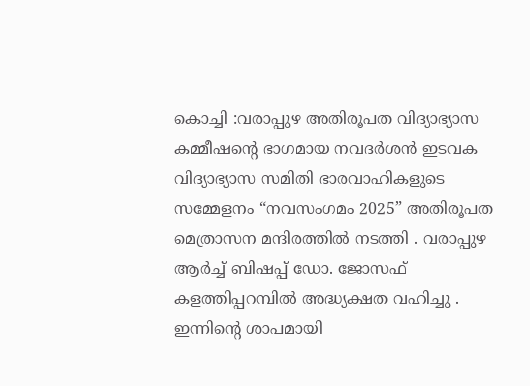കൊച്ചി :വരാപ്പുഴ അതിരൂപത വിദ്യാഭ്യാസ കമ്മീഷന്റെ ഭാഗമായ നവദർശൻ ഇടവക വിദ്യാഭ്യാസ സമിതി ഭാരവാഹികളുടെ സമ്മേളനം “നവസംഗമം 2025” അതിരൂപത മെത്രാസന മന്ദിരത്തിൽ നടത്തി . വരാപ്പുഴ ആർച്ച് ബിഷപ്പ് ഡോ. ജോസഫ് കളത്തിപ്പറമ്പിൽ അദ്ധ്യക്ഷത വഹിച്ചു . ഇന്നിന്റെ ശാപമായി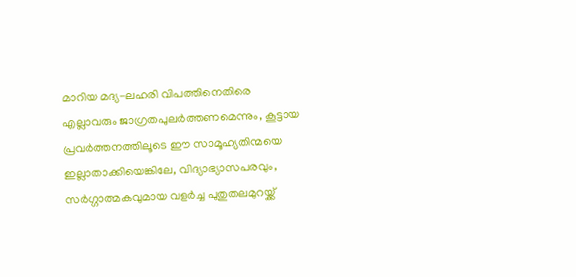മാറിയ മദ്യ-ലഹരി വിപത്തിനെതിരെ എല്ലാവരും ജാഗ്രതപുലർത്തണമെന്നും, കൂട്ടായ പ്രവർത്തനത്തിലൂടെ ഈ സാമൂഹ്യതിന്മയെ ഇല്ലാതാക്കിയെങ്കിലേ, വിദ്യാഭ്യാസപരവും, സർഗ്ഗാത്മകവുമായ വളർച്ച പുതുതലമുറയ്ക്ക്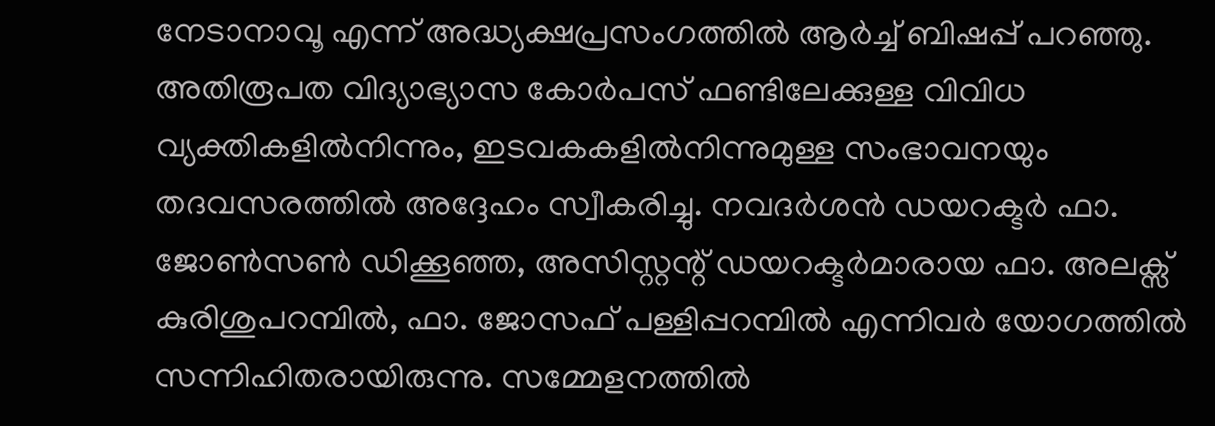നേടാനാവൂ എന്ന് അദ്ധ്യക്ഷപ്രസംഗത്തിൽ ആർച്ച് ബിഷപ്പ് പറഞ്ഞു. അതിരൂപത വിദ്യാഭ്യാസ കോർപസ് ഫണ്ടിലേക്കുള്ള വിവിധ വ്യക്തികളിൽനിന്നും, ഇടവകകളിൽനിന്നുമുള്ള സംഭാവനയും തദവസരത്തിൽ അദ്ദേഹം സ്വീകരിച്ചു. നവദർശൻ ഡയറക്ടർ ഫാ. ജോൺസൺ ഡിക്കൂഞ്ഞ, അസിസ്റ്റന്റ് ഡയറക്ടർമാരായ ഫാ. അലക്സ് കുരിശുപറമ്പിൽ, ഫാ. ജോസഫ് പള്ളിപ്പറമ്പിൽ എന്നിവർ യോഗത്തിൽ സന്നിഹിതരായിരുന്നു. സമ്മേളനത്തിൽ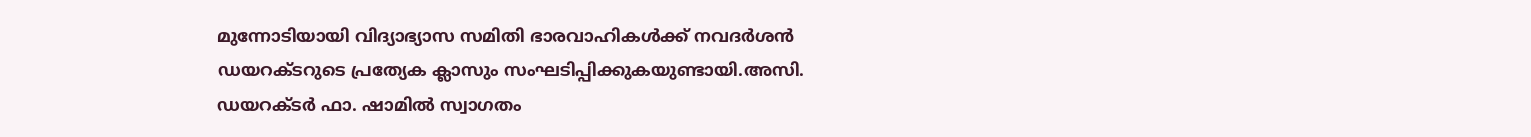മുന്നോടിയായി വിദ്യാഭ്യാസ സമിതി ഭാരവാഹികൾക്ക് നവദർശൻ ഡയറക്ടറുടെ പ്രത്യേക ക്ലാസും സംഘടിപ്പിക്കുകയുണ്ടായി.അസി. ഡയറക്ടർ ഫാ. ഷാമിൽ സ്വാഗതം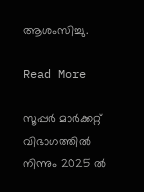ആശംസിച്ചു.

Read More

സൂപ്പർ മാർക്കറ്റ് വിഭാഗത്തിൽ നിന്നും 2025 ൽ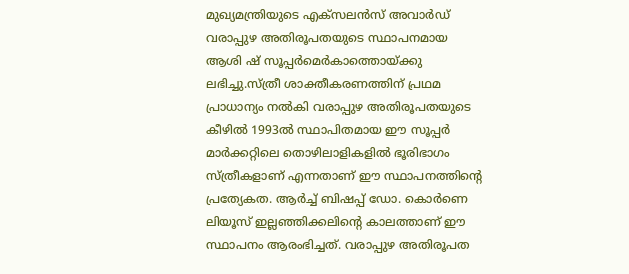മുഖ്യമന്ത്രിയുടെ എക്സലൻസ് അവാർഡ് വരാപ്പുഴ അതിരൂപതയുടെ സ്ഥാപനമായ ആശി ഷ് സൂപ്പർമെർകാത്തൊയ്ക്കു ലഭിച്ചു.സ്ത്രീ ശാക്തീകരണത്തിന് പ്രഥമ പ്രാധാന്യം നൽകി വരാപ്പുഴ അതിരൂപതയുടെ കീഴിൽ 1993ല്‍ സ്ഥാപിതമായ ഈ സൂപ്പർ മാർക്കറ്റിലെ തൊഴിലാളികളിൽ ഭൂരിഭാഗം സ്ത്രീകളാണ് എന്നതാണ് ഈ സ്ഥാപനത്തിന്റെ പ്രത്യേകത. ആർച്ച് ബിഷപ്പ് ഡോ. കൊർണെ ലിയൂസ് ഇല്ലഞ്ഞിക്കലിന്റെ കാലത്താണ് ഈ സ്ഥാപനം ആരംഭിച്ചത്. വരാപ്പുഴ അതിരൂപത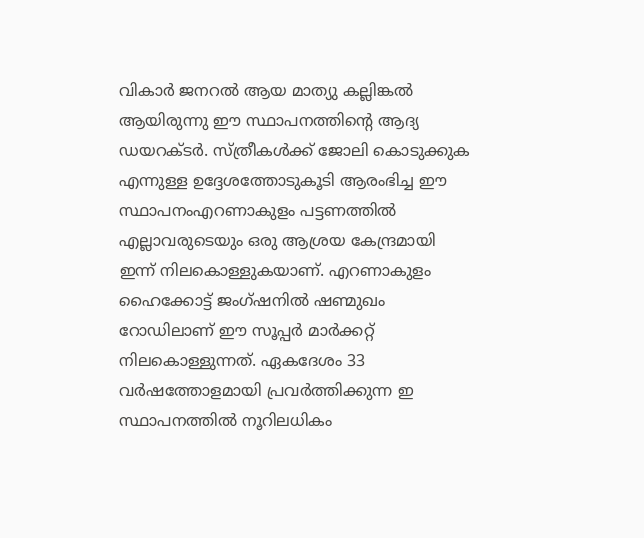വികാർ ജനറൽ ആയ മാത്യു കല്ലിങ്കൽ ആയിരുന്നു ഈ സ്ഥാപനത്തിന്റെ ആദ്യ ഡയറക്ടർ. സ്ത്രീകൾക്ക് ജോലി കൊടുക്കുക എന്നുള്ള ഉദ്ദേശത്തോടുകൂടി ആരംഭിച്ച ഈ സ്ഥാപനംഎറണാകുളം പട്ടണത്തിൽ എല്ലാവരുടെയും ഒരു ആശ്രയ കേന്ദ്രമായി ഇന്ന് നിലകൊള്ളുകയാണ്. എറണാകുളം ഹൈക്കോട്ട് ജംഗ്ഷനിൽ ഷണ്മുഖം റോഡിലാണ് ഈ സൂപ്പർ മാർക്കറ്റ് നിലകൊള്ളുന്നത്. ഏകദേശം 33 വർഷത്തോളമായി പ്രവർത്തിക്കുന്ന ഇ സ്ഥാപനത്തിൽ നൂറിലധികം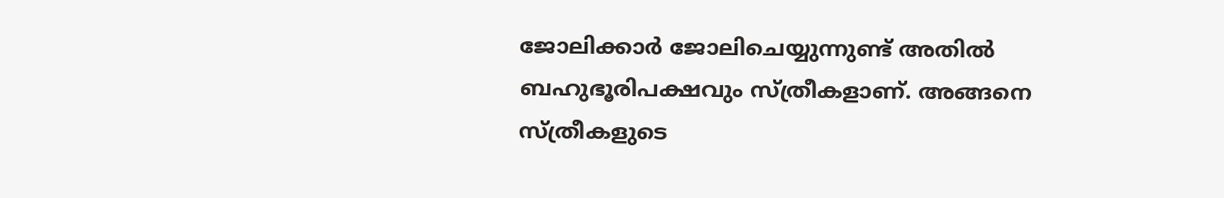ജോലിക്കാർ ജോലിചെയ്യുന്നുണ്ട് അതിൽ ബഹുഭൂരിപക്ഷവും സ്ത്രീകളാണ്. അങ്ങനെ സ്ത്രീകളുടെ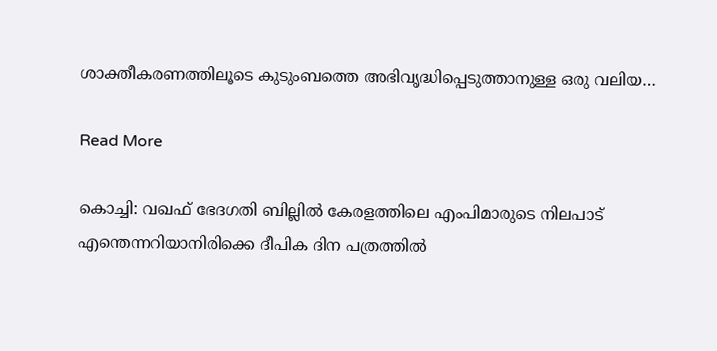ശാക്തീകരണത്തിലൂടെ കുടുംബത്തെ അഭിവൃദ്ധിപ്പെടുത്താനുള്ള ഒരു വലിയ…

Read More

കൊച്ചി: വഖഫ് ഭേദഗതി ബില്ലിൽ കേരളത്തിലെ എംപിമാരുടെ നിലപാട് എന്തെന്നറിയാനിരിക്കെ ദീപിക ദിന പത്രത്തിൽ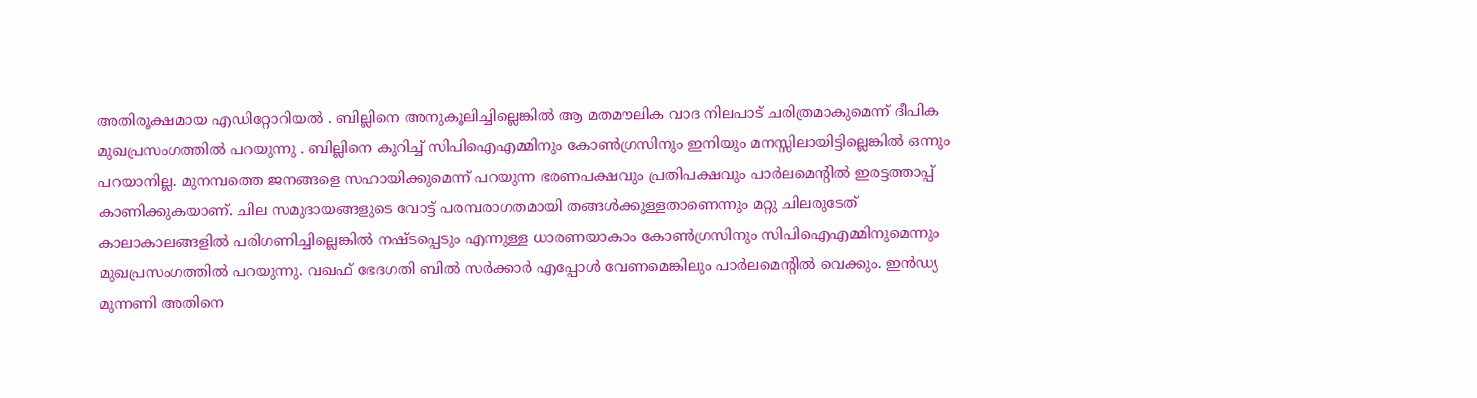അതിരൂക്ഷമായ എഡിറ്റോറിയൽ . ബില്ലിനെ അനുകൂലിച്ചില്ലെങ്കിൽ ആ മതമൗലിക വാദ നിലപാട് ചരിത്രമാകുമെന്ന് ദീപിക മുഖപ്രസംഗത്തിൽ പറയുന്നു . ബില്ലിനെ കുറിച്ച് സിപിഐഎമ്മിനും കോൺഗ്രസിനും ഇനിയും മനസ്സിലായിട്ടില്ലെങ്കിൽ ഒന്നും പറയാനില്ല. മുനമ്പത്തെ ജനങ്ങളെ സഹായിക്കുമെന്ന് പറയുന്ന ഭരണപക്ഷവും പ്രതിപക്ഷവും പാർലമെന്റിൽ ഇരട്ടത്താപ്പ് കാണിക്കുകയാണ്. ചില സമുദായങ്ങളുടെ വോട്ട് പരമ്പരാഗതമായി തങ്ങൾക്കുള്ളതാണെന്നും മറ്റു ചിലരുടേത് കാലാകാലങ്ങളിൽ പരിഗണിച്ചില്ലെങ്കിൽ നഷ്ടപ്പെടും എന്നുള്ള ധാരണയാകാം കോൺഗ്രസിനും സിപിഐഎമ്മിനുമെന്നും മുഖപ്രസംഗത്തിൽ പറയുന്നു. വഖഫ് ഭേദഗതി ബില്‍ സര്‍ക്കാര്‍ എപ്പോള്‍ വേണമെങ്കിലും പാര്‍ലമെന്റില്‍ വെക്കും. ഇന്‍ഡ്യ മുന്നണി അതിനെ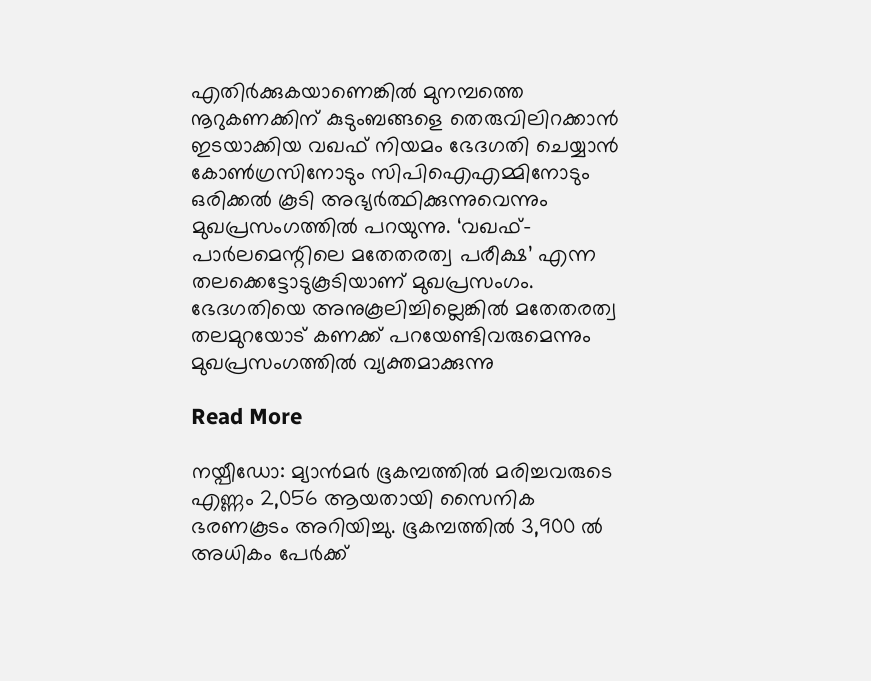എതിര്‍ക്കുകയാണെങ്കില്‍ മുനമ്പത്തെ നൂറുകണക്കിന് കുടുംബങ്ങളെ തെരുവിലിറക്കാന്‍ ഇടയാക്കിയ വഖഫ് നിയമം ഭേദഗതി ചെയ്യാന്‍ കോണ്‍ഗ്രസിനോടും സിപിഐഎമ്മിനോടും ഒരിക്കല്‍ കൂടി അഭ്യര്‍ത്ഥിക്കുന്നുവെന്നും മുഖപ്രസംഗത്തില്‍ പറയുന്നു. ‘വഖഫ്-പാർലമെന്റിലെ മതേതരത്വ പരീക്ഷ’ എന്ന തലക്കെട്ടോടുകൂടിയാണ് മുഖപ്രസംഗം. ഭേദഗതിയെ അനുകൂലിച്ചില്ലെങ്കിൽ മതേതരത്വ തലമുറയോട് കണക്ക് പറയേണ്ടിവരുമെന്നും മുഖപ്രസംഗത്തിൽ വ്യക്തമാക്കുന്നു

Read More

നയ്പീഡോ: മ്യാന്‍മര്‍ ഭൂകമ്പത്തില്‍ മരിച്ചവരുടെ എണ്ണം 2,056 ആയതായി സൈനിക ഭരണകൂടം അറിയിച്ചു. ഭൂകമ്പത്തില്‍ 3,900 ല്‍ അധികം പേര്‍ക്ക്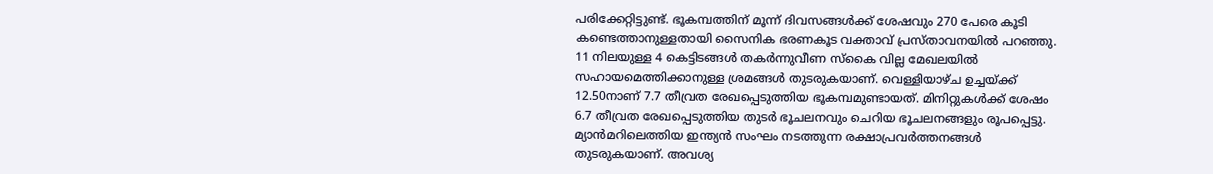പരിക്കേറ്റിട്ടുണ്ട്. ഭൂകമ്പത്തിന് മൂന്ന് ദിവസങ്ങള്‍ക്ക് ശേഷവും 270 പേരെ കൂടി കണ്ടെത്താനുള്ളതായി സൈനിക ഭരണകൂട വക്താവ് പ്രസ്താവനയില്‍ പറഞ്ഞു. 11 നിലയുള്ള 4 കെട്ടിടങ്ങള്‍ തകര്‍ന്നുവീണ സ്‌കൈ വില്ല മേഖലയില്‍ സഹായമെത്തിക്കാനുള്ള ശ്രമങ്ങള്‍ തുടരുകയാണ്. വെള്ളിയാഴ്ച ഉച്ചയ്ക്ക് 12.50നാണ് 7.7 തീവ്രത രേഖപ്പെടുത്തിയ ഭൂകമ്പമുണ്ടായത്. മിനിറ്റുകള്‍ക്ക് ശേഷം 6.7 തീവ്രത രേഖപ്പെടുത്തിയ തുടര്‍ ഭൂചലനവും ചെറിയ ഭൂചലനങ്ങളും രൂപപ്പെട്ടു. മ്യാന്‍മറിലെത്തിയ ഇന്ത്യന്‍ സംഘം നടത്തുന്ന രക്ഷാപ്രവര്‍ത്തനങ്ങള്‍ തുടരുകയാണ്. അവശ്യ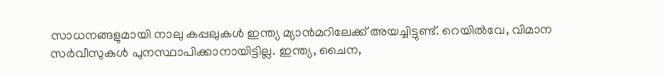സാധനങ്ങളുമായി നാലു കപ്പലുകള്‍ ഇന്ത്യ മ്യാന്‍മറിലേക്ക് അയച്ചിട്ടുണ്ട്. റെയില്‍വേ, വിമാന സര്‍വീസുകള്‍ പുനസ്ഥാപിക്കാനായിട്ടില്ല. ഇന്ത്യ, ചൈന,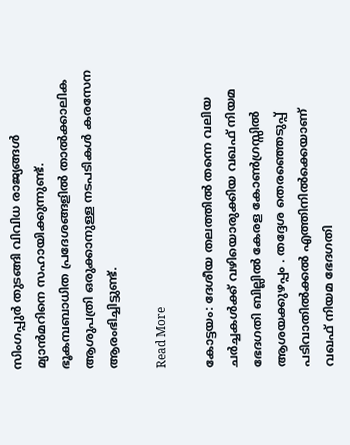സിംഗപ്പുര്‍ തുടങ്ങി വിവിധ രാജ്യങ്ങള്‍ മ്യാന്‍മറിനെ സഹായിക്കുന്നുണ്ട്. ഭൂകമ്പബാധിത പ്രദേശങ്ങളില്‍ താല്‍ക്കാലിക ആശുപത്രി ഒരുക്കാനുള്ള നടപടികള്‍ കരസേന ആരംഭിച്ചിട്ടുണ്ട്.

Read More

കോട്ടയം: ദേശീയ തലത്തില്‍ തന്നെ വലിയ ചര്‍ച്ചകള്‍ക്ക് വഴിയൊരുക്കിയ വഖഫ് നിയമ ഭേദഗതി ബില്ലില്‍ കേരള കോൺഗ്രസ്സിൽ ആശയക്കുഴപ്പം . തദ്ദേശ തെരഞ്ഞെടുപ്പ് പടിവാതില്‍ക്കല്‍ എത്തിനില്‍ക്കെയാണ് വഖഫ് നിയമ ഭേദഗതി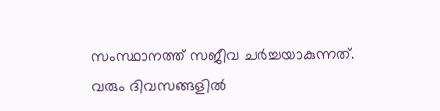സംസ്ഥാനത്ത് സജീവ ചര്‍ച്ചയാകുന്നത്. വരും ദിവസങ്ങളില്‍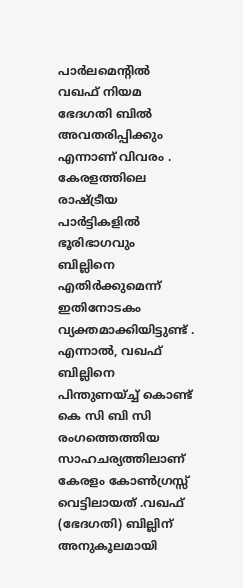പാര്‍ലമെന്റില്‍ വഖഫ് നിയമ ഭേദഗതി ബില്‍ അവതരിപ്പിക്കും എന്നാണ് വിവരം . കേരളത്തിലെ രാഷ്ട്രീയ പാര്‍ട്ടികളില്‍ ഭൂരിഭാഗവും ബില്ലിനെ എതിര്‍ക്കുമെന്ന് ഇതിനോടകം വ്യക്തമാക്കിയിട്ടുണ്ട് . എന്നാല്‍, വഖഫ് ബില്ലിനെ പിന്തുണയ്ച്ച് കൊണ്ട് കെ സി ബി സി രംഗത്തെത്തിയ സാഹചര്യത്തിലാണ് കേരളം കോൺഗ്രസ്സ് വെട്ടിലായത് .വഖഫ് (ഭേദഗതി) ബില്ലിന് അനുകൂലമായി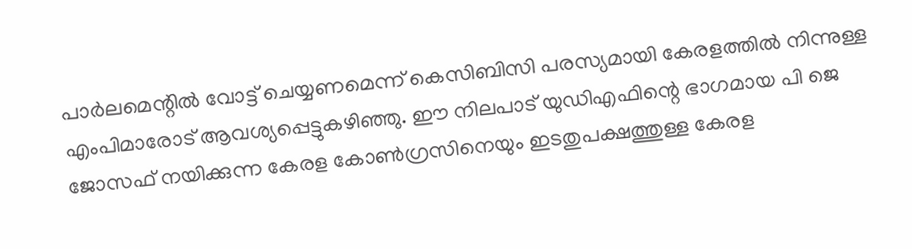പാര്‍ലമെന്റില്‍ വോട്ട് ചെയ്യണമെന്ന് കെസിബിസി പരസ്യമായി കേരളത്തില്‍ നിന്നുള്ള എംപിമാരോട് ആവശ്യപ്പെട്ടുകഴിഞ്ഞു. ഈ നിലപാട് യുഡിഎഫിന്റെ ഭാഗമായ പി ജെ ജോസഫ് നയിക്കുന്ന കേരള കോണ്‍ഗ്രസിനെയും ഇടതുപക്ഷത്തുള്ള കേരള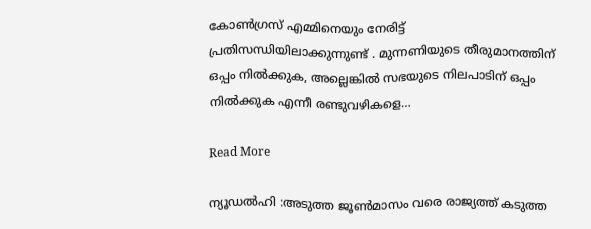കോണ്‍ഗ്രസ് എമ്മിനെയും നേരിട്ട് പ്രതിസന്ധിയിലാക്കുന്നുണ്ട് . മുന്നണിയുടെ തീരുമാനത്തിന് ഒപ്പം നില്‍ക്കുക, അല്ലെങ്കില്‍ സഭയുടെ നിലപാടിന് ഒപ്പം നിൽക്കുക എന്നീ രണ്ടുവഴികളെ…

Read More

ന്യൂഡൽഹി :അടുത്ത ജൂൺമാസം വരെ രാജ്യത്ത് കടുത്ത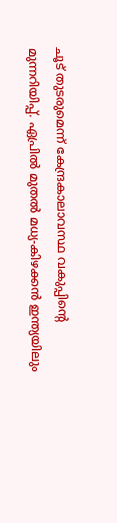ചൂട് തുടരുമെന്ന് കേന്ദ്രകാലാവസ്ഥ വകുപ്പിന്റെ മുന്നറിയിപ്പ്. ഏപ്രിൽ മുതൽ മധ്യ-കിഴക്കൻ ഇന്ത്യയിലും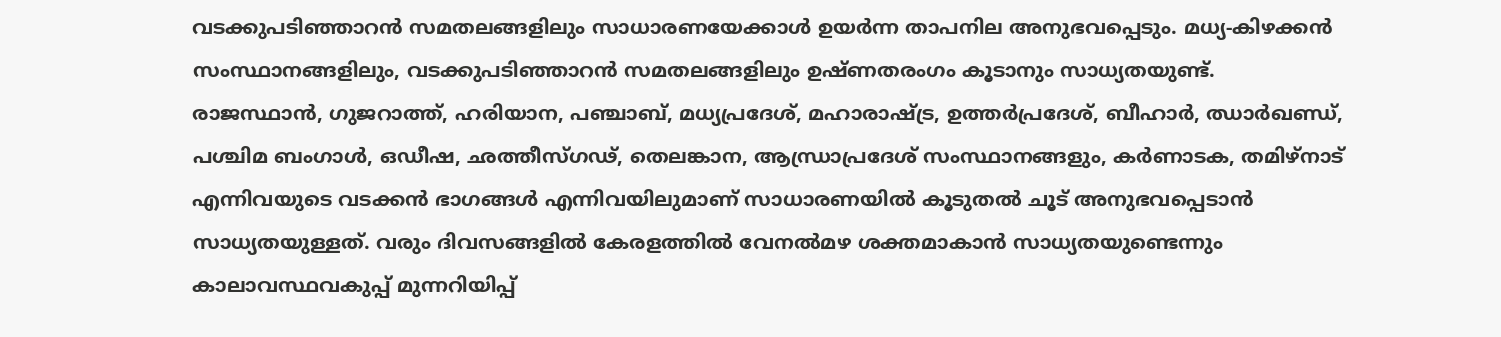വടക്കുപടിഞ്ഞാറൻ സമതലങ്ങളിലും സാധാരണയേക്കാൾ ഉയർന്ന താപനില അനുഭവപ്പെടും. മധ്യ-കിഴക്കൻ സംസ്ഥാനങ്ങളിലും, വടക്കുപടിഞ്ഞാറൻ സമതലങ്ങളിലും ഉഷ്ണതരംഗം കൂടാനും സാധ്യതയുണ്ട്. രാജസ്ഥാൻ, ഗുജറാത്ത്, ഹരിയാന, പഞ്ചാബ്, മധ്യപ്രദേശ്, മഹാരാഷ്ട്ര, ഉത്തർപ്രദേശ്, ബീഹാർ, ഝാർഖണ്ഡ്, പശ്ചിമ ബംഗാൾ, ഒഡീഷ, ഛത്തീസ്ഗഢ്, തെലങ്കാന, ആന്ധ്രാപ്രദേശ് സംസ്ഥാനങ്ങളും, കർണാടക, തമിഴ്‌നാട് എന്നിവയുടെ വടക്കൻ ഭാഗങ്ങൾ എന്നിവയിലുമാണ് സാധാരണയിൽ കൂടുതൽ ചൂട് അനുഭവപ്പെടാൻ സാധ്യതയുള്ളത്. വരും ദിവസങ്ങളിൽ കേരളത്തിൽ വേനൽമഴ ശക്തമാകാൻ സാധ്യതയുണ്ടെന്നും കാലാവസ്ഥവകുപ്പ് മുന്നറിയിപ്പ്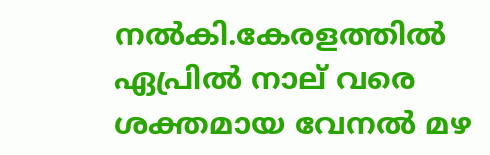നൽകി.കേരളത്തിൽ ഏപ്രിൽ നാല് വരെ ശക്തമായ വേനൽ മഴ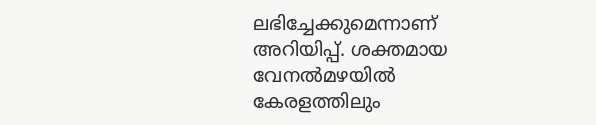ലഭിച്ചേക്കുമെന്നാണ് അറിയിപ്പ്. ശക്തമായ വേനൽമഴയിൽ കേരളത്തിലും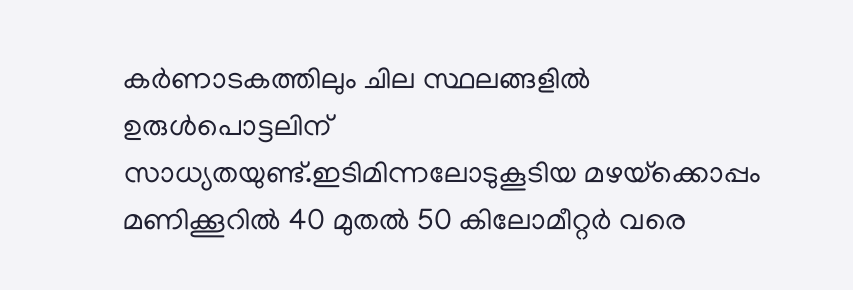കർണാടകത്തിലും ചില സ്ഥലങ്ങളിൽ ഉരുൾപൊട്ടലിന് സാധ്യതയുണ്ട്.ഇടിമിന്നലോടുകൂടിയ മഴയ്‌ക്കൊപ്പം മണിക്കൂറിൽ 40 മുതൽ 50 കിലോമീറ്റർ വരെ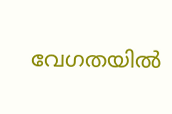വേഗതയിൽ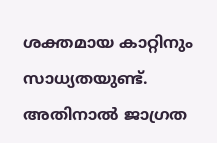ശക്തമായ കാറ്റിനും സാധ്യതയുണ്ട്. അതിനാൽ ജാഗ്രത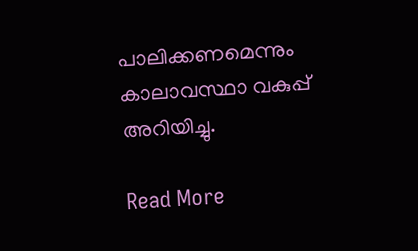പാലിക്കണമെന്നും കാലാവസ്ഥാ വകുപ്പ് അറിയിച്ചു.

Read More